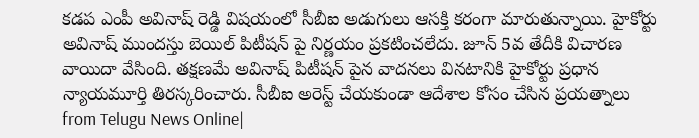కడప ఎంపీ అవినాష్ రెడ్డి విషయంలో సీబీఐ అడుగులు ఆసక్తి కరంగా మారుతున్నాయి. హైకోర్టు అవినాష్ ముందస్తు బెయిల్ పిటీషన్ పై నిర్ణయం ప్రకటించలేదు. జూన్ 5వ తేదీకి విచారణ వాయిదా వేసింది. తక్షణమే అవినాష్ పిటీషన్ పైన వాదనలు వినటానికి హైకోర్టు ప్రధాన న్యాయమూర్తి తిరస్కరించారు. సీబీఐ అరెస్ట్ చేయకుండా ఆదేశాల కోసం చేసిన ప్రయత్నాలు
from Telugu News Online|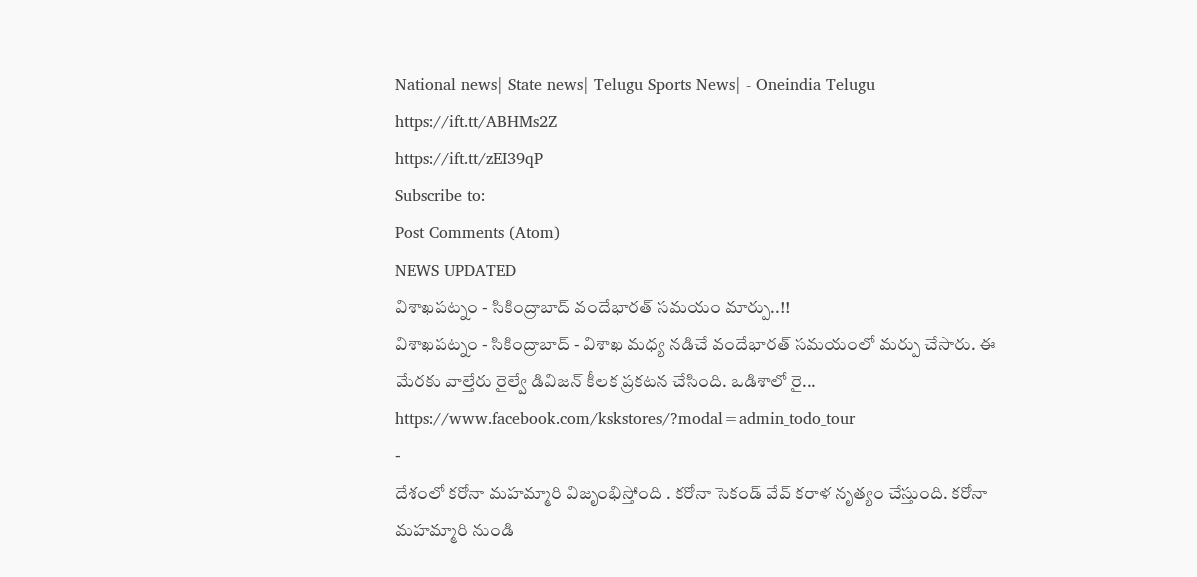National news| State news| Telugu Sports News| - Oneindia Telugu https://ift.tt/ABHMs2Z
https://ift.tt/zEI39qP
Subscribe to:
Post Comments (Atom)
NEWS UPDATED
విశాఖపట్నం - సికింద్రాబాద్ వందేభారత్ సమయం మార్పు..!!
విశాఖపట్నం - సికింద్రాబాద్ - విశాఖ మధ్య నడిచే వందేభారత్ సమయంలో మర్పు చేసారు. ఈ మేరకు వాల్తేరు రైల్వే డివిజన్ కీలక ప్రకటన చేసింది. ఒడిశాలో రై...
https://www.facebook.com/kskstores/?modal=admin_todo_tour
-
దేశంలో కరోనా మహమ్మారి విజృంభిస్తోంది . కరోనా సెకండ్ వేవ్ కరాళ నృత్యం చేస్తుంది. కరోనా మహమ్మారి నుండి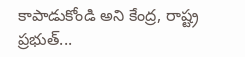కాపాడుకోండి అని కేంద్ర, రాష్ట్ర ప్రభుత్...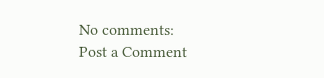No comments:
Post a Comment